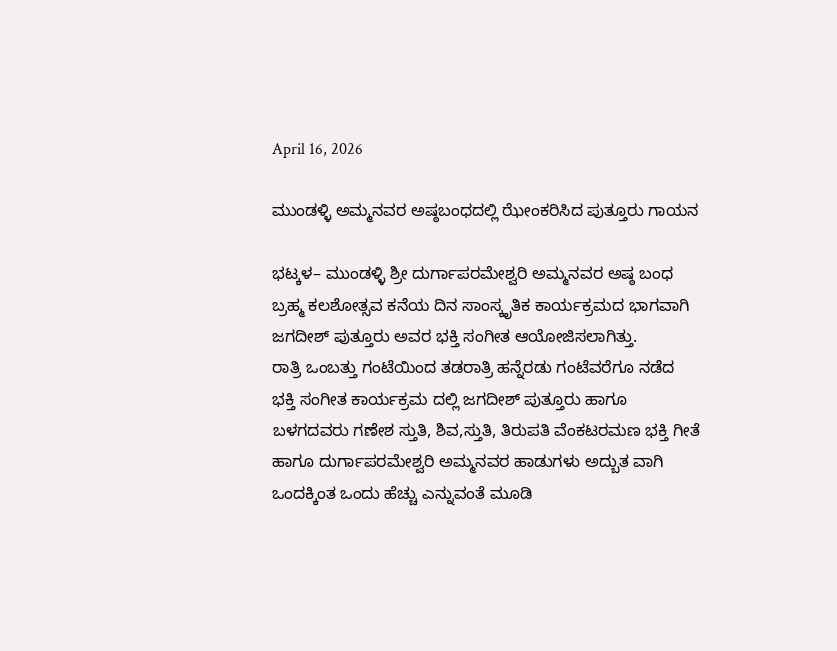April 16, 2026

ಮುಂಡಳ್ಳಿ ಅಮ್ಮನವರ ಅಷ್ಠಬಂಧದಲ್ಲಿ ಝೇಂಕರಿಸಿದ ಪುತ್ತೂರು ಗಾಯನ

ಭಟ್ಕಳ– ಮುಂಡಳ್ಳಿ ಶ್ರೀ ದುರ್ಗಾಪರಮೇಶ್ವರಿ ಅಮ್ಮನವರ ಅಷ್ಠ ಬಂಧ ಬ್ರಹ್ಮ ಕಲಶೋತ್ಸವ ಕನೆಯ ದಿನ ಸಾಂಸ್ಕೃತಿಕ ಕಾರ್ಯಕ್ರಮದ ಭಾಗವಾಗಿ ಜಗದೀಶ್ ಪುತ್ತೂರು ಅವರ ಭಕ್ತಿ ಸಂಗೀತ ಆಯೋಜಿಸಲಾಗಿತ್ತು.
ರಾತ್ರಿ ಒಂಬತ್ತು ಗಂಟೆಯಿಂದ ತಡರಾತ್ರಿ ಹನ್ನೆರಡು ಗಂಟೆವರೆಗೂ ನಡೆದ ಭಕ್ತಿ ಸಂಗೀತ ಕಾರ್ಯಕ್ರಮ ದಲ್ಲಿ ಜಗದೀಶ್ ಪುತ್ತೂರು ಹಾಗೂ ಬಳಗದವರು ಗಣೇಶ ಸ್ತುತಿ, ಶಿವ,ಸ್ತುತಿ, ತಿರುಪತಿ ವೆಂಕಟರಮಣ ಭಕ್ತಿ ಗೀತೆ ಹಾಗೂ ದುರ್ಗಾಪರಮೇಶ್ವರಿ ಅಮ್ಮನವರ ಹಾಡುಗಳು ಅದ್ಬುತ ವಾಗಿ ಒಂದಕ್ಕಿಂತ ಒಂದು ಹೆಚ್ಚು ಎನ್ನುವಂತೆ ಮೂಡಿ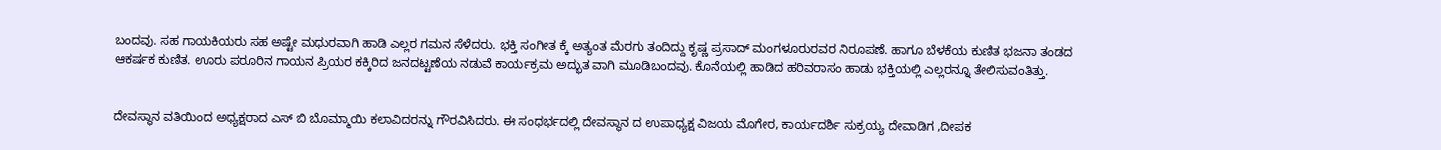ಬಂದವು. ಸಹ ಗಾಯಕಿಯರು ಸಹ ಅಷ್ಟೇ ಮಧುರವಾಗಿ ಹಾಡಿ ಎಲ್ಲರ ಗಮನ ಸೆಳೆದರು. ಭಕ್ತಿ ಸಂಗೀತ ಕ್ಕೆ ಅತ್ಯಂತ ಮೆರಗು ತಂದಿದ್ದು ಕೃಷ್ಣ ಪ್ರಸಾದ್ ಮಂಗಳೂರುರವರ ನಿರೂಪಣೆ. ಹಾಗೂ ಬೆಳಕೆಯ ಕುಣಿತ ಭಜನಾ ತಂಡದ ಆಕರ್ಷಕ ಕುಣಿತ. ಊರು ಪರೂರಿನ ಗಾಯನ ಪ್ರಿಯರ ಕಕ್ಕಿರಿದ ಜನದಟ್ಟಣೆಯ ನಡುವೆ ಕಾರ್ಯಕ್ರಮ ಅದ್ಭುತ ವಾಗಿ ಮೂಡಿಬಂದವು. ಕೊನೆಯಲ್ಲಿ ಹಾಡಿದ ಹರಿವರಾಸಂ ಹಾಡು ಭಕ್ತಿಯಲ್ಲಿ ಎಲ್ಲರನ್ನೂ ತೇಲಿಸುವಂತಿತ್ತು.


ದೇವಸ್ಥಾನ ವತಿಯಿಂದ ಅಧ್ಯಕ್ಷರಾದ ಎಸ್ ಬಿ ಬೊಮ್ಮಾಯಿ ಕಲಾವಿದರನ್ನು ಗೌರವಿಸಿದರು. ಈ ಸಂಧರ್ಭದಲ್ಲಿ ದೇವಸ್ಥಾನ ದ ಉಪಾಧ್ಯಕ್ಷ ವಿಜಯ ಮೊಗೇರ, ಕಾರ್ಯದರ್ಶಿ ಸುಕ್ರಯ್ಯ ದೇವಾಡಿಗ ,ದೀಪಕ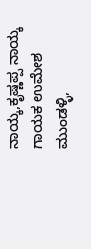ನಾಯ್ಕ,ಕೃಷ್ಣಪ್ಪ ನಾಯ್ಕ ಗಾಯಕ ಉಮೇಶ ಮುಂಡಳ್ಳಿ,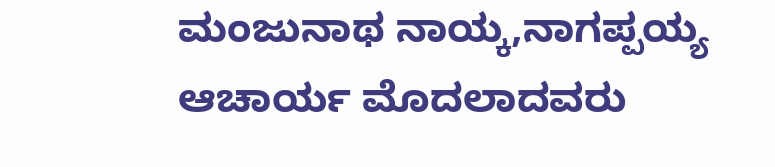ಮಂಜುನಾಥ ನಾಯ್ಕ,ನಾಗಪ್ಪಯ್ಯ ಆಚಾರ್ಯ ಮೊದಲಾದವರು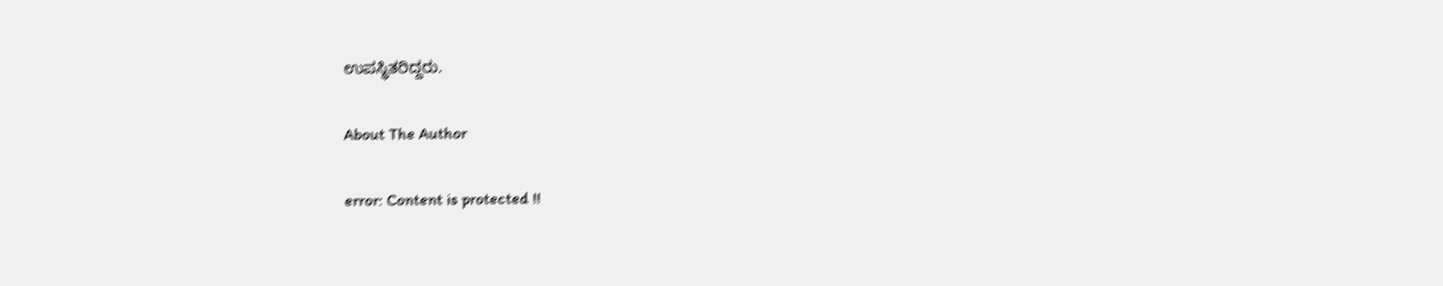ಉಪಸ್ಥಿತರಿದ್ದರು.

About The Author

error: Content is protected !!